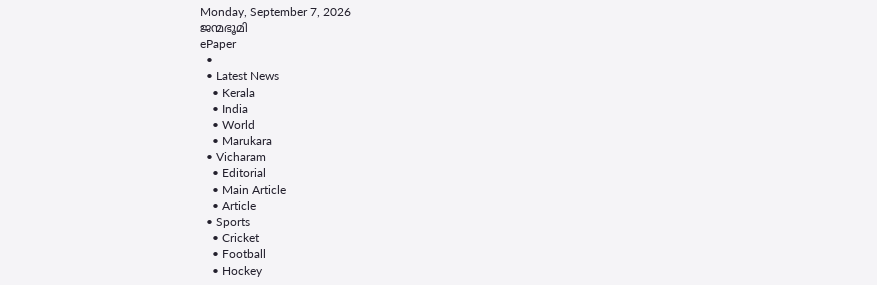Monday, September 7, 2026
ജന്മഭൂമി
ePaper
  •
  • Latest News
    • Kerala
    • India
    • World
    • Marukara
  • Vicharam
    • Editorial
    • Main Article
    • Article
  • Sports
    • Cricket
    • Football
    • Hockey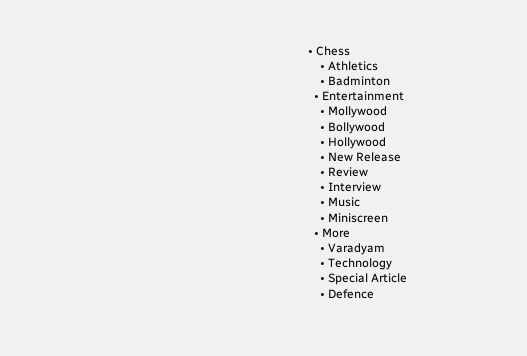• Chess
    • Athletics
    • Badminton
  • Entertainment
    • Mollywood
    • Bollywood
    • Hollywood
    • New Release
    • Review
    • Interview
    • Music
    • Miniscreen
  • More
    • Varadyam
    • Technology
    • Special Article
    • Defence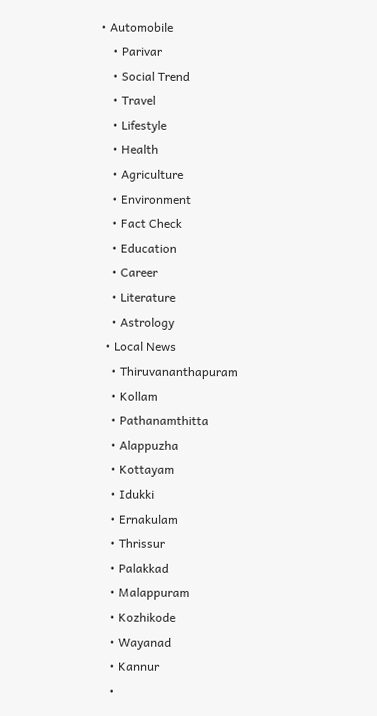• Automobile
    • Parivar
    • Social Trend
    • Travel
    • Lifestyle
    • Health
    • Agriculture
    • Environment
    • Fact Check
    • Education
    • Career
    • Literature
    • Astrology
  • Local News
    • Thiruvananthapuram
    • Kollam
    • Pathanamthitta
    • Alappuzha
    • Kottayam
    • Idukki
    • Ernakulam
    • Thrissur
    • Palakkad
    • Malappuram
    • Kozhikode
    • Wayanad
    • Kannur
    •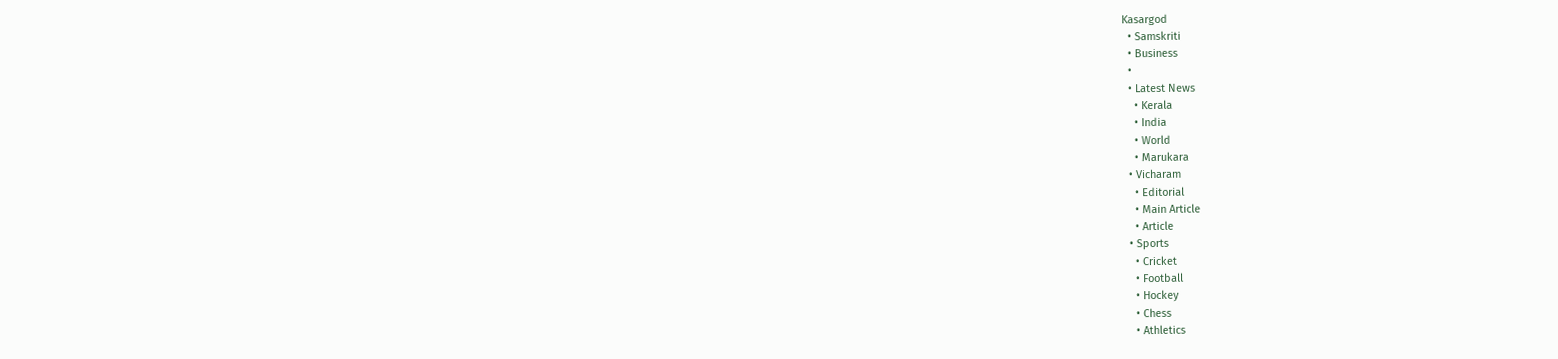Kasargod
  • Samskriti
  • Business
  •
  • Latest News
    • Kerala
    • India
    • World
    • Marukara
  • Vicharam
    • Editorial
    • Main Article
    • Article
  • Sports
    • Cricket
    • Football
    • Hockey
    • Chess
    • Athletics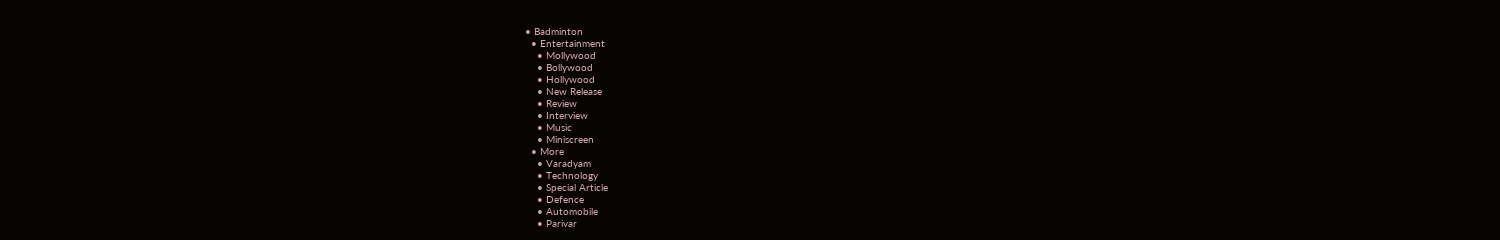• Badminton
  • Entertainment
    • Mollywood
    • Bollywood
    • Hollywood
    • New Release
    • Review
    • Interview
    • Music
    • Miniscreen
  • More
    • Varadyam
    • Technology
    • Special Article
    • Defence
    • Automobile
    • Parivar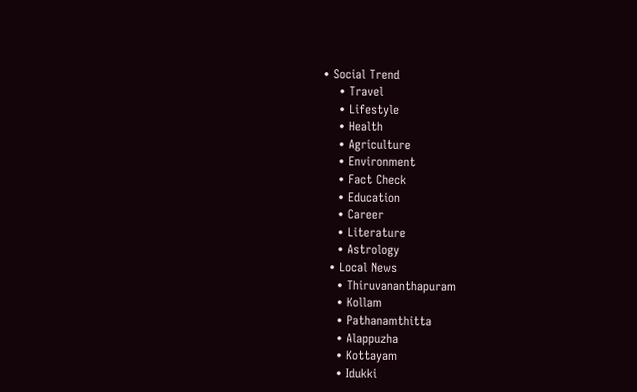• Social Trend
    • Travel
    • Lifestyle
    • Health
    • Agriculture
    • Environment
    • Fact Check
    • Education
    • Career
    • Literature
    • Astrology
  • Local News
    • Thiruvananthapuram
    • Kollam
    • Pathanamthitta
    • Alappuzha
    • Kottayam
    • Idukki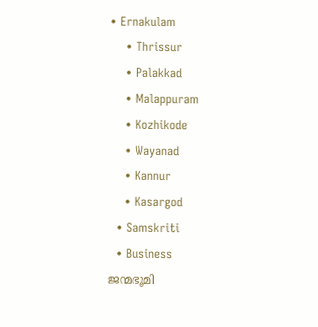• Ernakulam
    • Thrissur
    • Palakkad
    • Malappuram
    • Kozhikode
    • Wayanad
    • Kannur
    • Kasargod
  • Samskriti
  • Business
ജന്മഭൂമി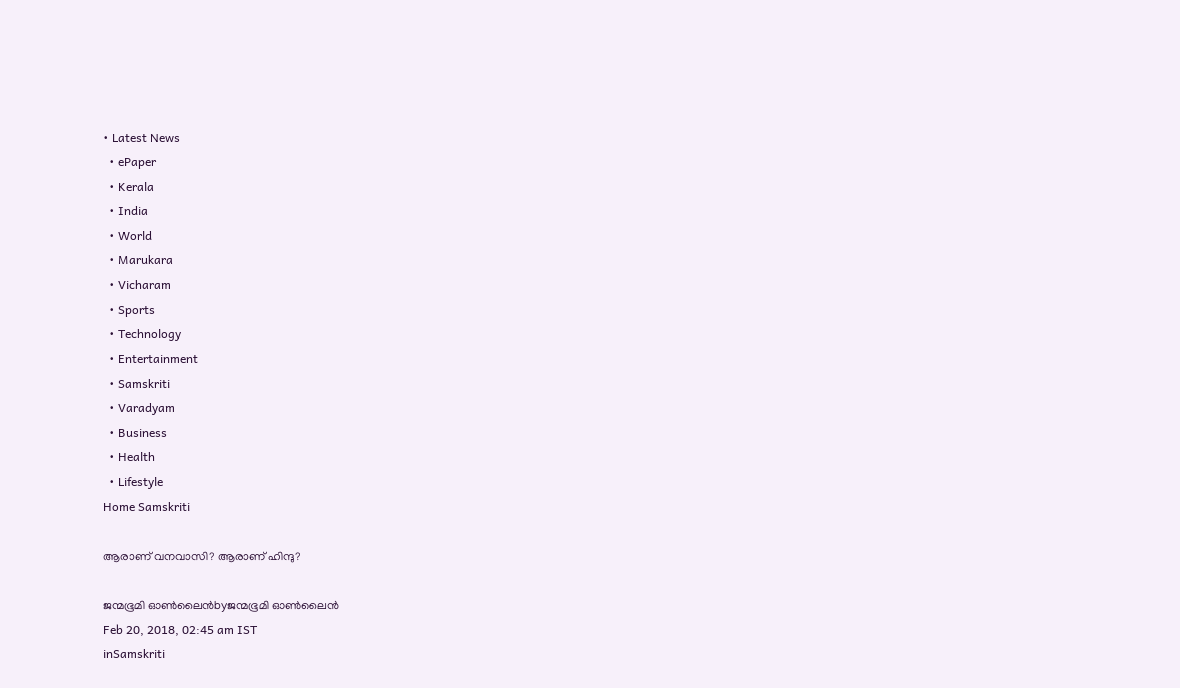• Latest News
  • ePaper
  • Kerala
  • India
  • World
  • Marukara
  • Vicharam
  • Sports
  • Technology
  • Entertainment
  • Samskriti
  • Varadyam
  • Business
  • Health
  • Lifestyle
Home Samskriti

ആരാണ് വനവാസി? ആരാണ് ഹിന്ദു?

ജന്മഭൂമി ഓണ്‍ലൈന്‍byജന്മഭൂമി ഓണ്‍ലൈന്‍
Feb 20, 2018, 02:45 am IST
inSamskriti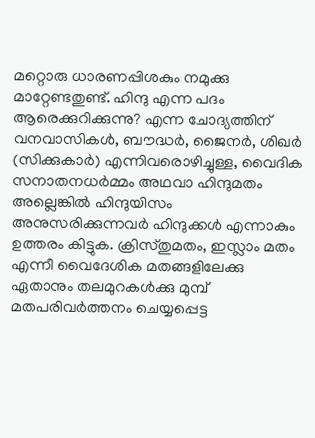മറ്റൊരു ധാരണപ്പിശകും നമുക്കു മാറ്റേണ്ടതുണ്ട്. ഹിന്ദു എന്ന പദം ആരെക്കുറിക്കുന്നു? എന്ന ചോദ്യത്തിന് വനവാസികള്‍, ബൗദ്ധര്‍, ജൈനര്‍, ശിഖര്‍ (സിക്കുകാര്‍) എന്നിവരൊഴിച്ചുള്ള, വൈദിക സനാതനധര്‍മ്മം അഥവാ ഹിന്ദുമതം അല്ലെങ്കില്‍ ഹിന്ദുയിസം അനുസരിക്കുന്നവര്‍ ഹിന്ദുക്കള്‍ എന്നാകും ഉത്തരം കിട്ടുക. ക്രിസ്തുമതം, ഇസ്ലാം മതം എന്നീ വൈദേശിക മതങ്ങളിലേക്കു ഏതാനും തലമുറകള്‍ക്കു മുമ്പ് മതപരിവര്‍ത്തനം ചെയ്യപ്പെട്ട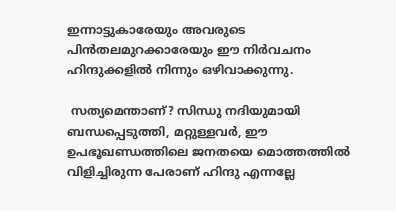ഇന്നാട്ടുകാരേയും അവരുടെ പിന്‍തലമുറക്കാരേയും ഈ നിര്‍വചനം ഹിന്ദുക്കളില്‍ നിന്നും ഒഴിവാക്കുന്നു.

 സത്യമെന്താണ്? സിന്ധു നദിയുമായി ബന്ധപ്പെടുത്തി, മറ്റുള്ളവര്‍, ഈ ഉപഭൂഖണ്ഡത്തിലെ ജനതയെ മൊത്തത്തില്‍ വിളിച്ചിരുന്ന പേരാണ് ഹിന്ദു എന്നല്ലേ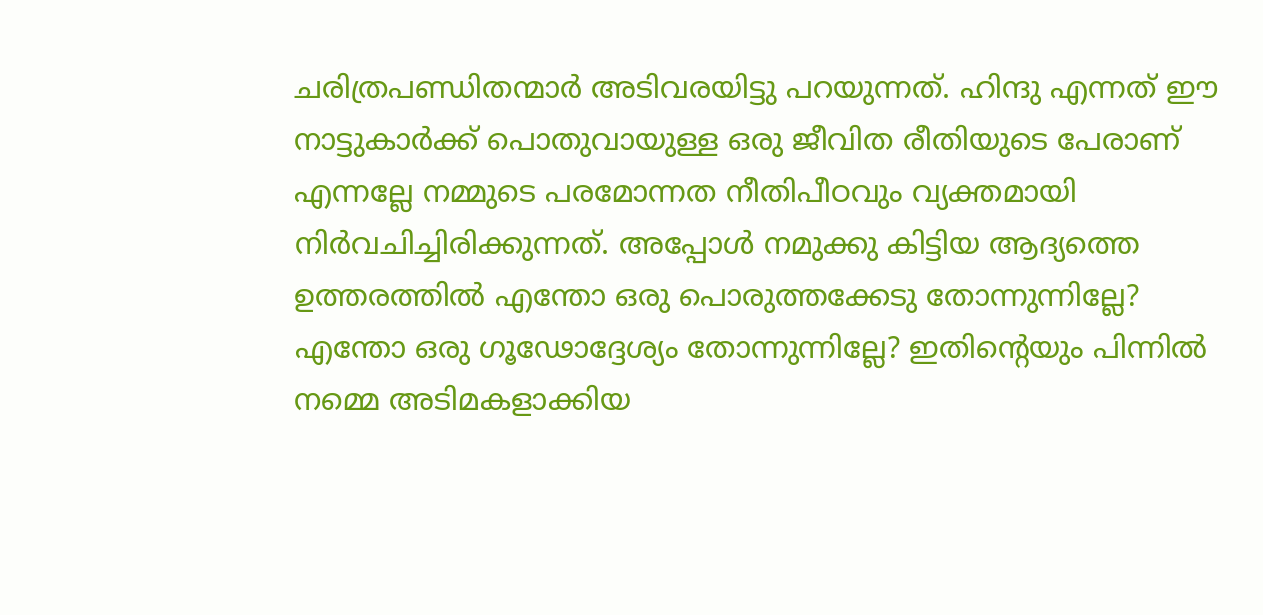ചരിത്രപണ്ഡിതന്മാര്‍ അടിവരയിട്ടു പറയുന്നത്. ഹിന്ദു എന്നത് ഈ നാട്ടുകാര്‍ക്ക് പൊതുവായുള്ള ഒരു ജീവിത രീതിയുടെ പേരാണ് എന്നല്ലേ നമ്മുടെ പരമോന്നത നീതിപീഠവും വ്യക്തമായി നിര്‍വചിച്ചിരിക്കുന്നത്. അപ്പോള്‍ നമുക്കു കിട്ടിയ ആദ്യത്തെ ഉത്തരത്തില്‍ എന്തോ ഒരു പൊരുത്തക്കേടു തോന്നുന്നില്ലേ? എന്തോ ഒരു ഗൂഢോദ്ദേശ്യം തോന്നുന്നില്ലേ? ഇതിന്റെയും പിന്നില്‍ നമ്മെ അടിമകളാക്കിയ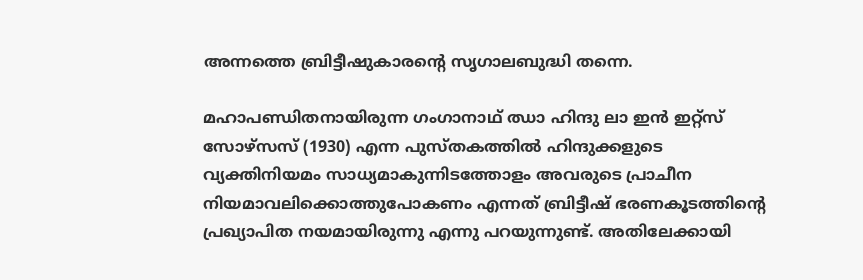അന്നത്തെ ബ്രിട്ടീഷുകാരന്റെ സൃഗാലബുദ്ധി തന്നെ.

മഹാപണ്ഡിതനായിരുന്ന ഗംഗാനാഥ് ഝാ ഹിന്ദു ലാ ഇന്‍ ഇറ്റ്‌സ് സോഴ്‌സസ് (1930) എന്ന പുസ്തകത്തില്‍ ഹിന്ദുക്കളുടെ വ്യക്തിനിയമം സാധ്യമാകുന്നിടത്തോളം അവരുടെ പ്രാചീന നിയമാവലിക്കൊത്തുപോകണം എന്നത് ബ്രിട്ടീഷ് ഭരണകൂടത്തിന്റെ പ്രഖ്യാപിത നയമായിരുന്നു എന്നു പറയുന്നുണ്ട്. അതിലേക്കായി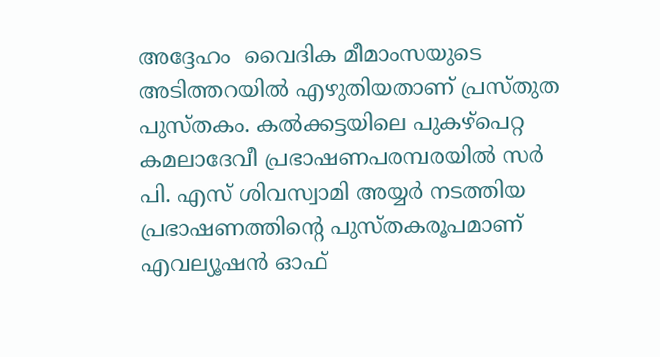അദ്ദേഹം  വൈദിക മീമാംസയുടെ അടിത്തറയില്‍ എഴുതിയതാണ് പ്രസ്തുത പുസ്തകം. കല്‍ക്കട്ടയിലെ പുകഴ്‌പെറ്റ കമലാദേവീ പ്രഭാഷണപരമ്പരയില്‍ സര്‍ പി. എസ് ശിവസ്വാമി അയ്യര്‍ നടത്തിയ പ്രഭാഷണത്തിന്റെ പുസ്തകരൂപമാണ് എവല്യൂഷന്‍ ഓഫ്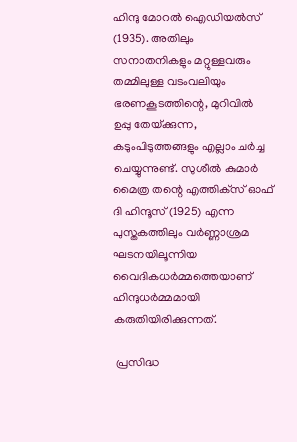ഹിന്ദു മോറല്‍ ഐഡിയല്‍സ് (1935). അതിലും സനാതനികളും മറ്റുള്ളവരും തമ്മിലുള്ള വടംവലിയും ഭരണകൂടത്തിന്റെ, മുറിവില്‍ ഉപ്പു തേയ്‌ക്കുന്ന, കടുംപിടുത്തങ്ങളും എല്ലാം ചര്‍ച്ച ചെയ്യുന്നുണ്ട്. സുശീല്‍ കുമാര്‍ മൈത്ര തന്റെ എത്തിക്‌സ് ഓഫ് ദി ഹിന്ദൂസ് (1925) എന്ന പുസ്തകത്തിലും വര്‍ണ്ണാശ്രമ ഘടനയിലൂന്നിയ വൈദികധര്‍മ്മത്തെയാണ് ഹിന്ദുധര്‍മ്മമായി കരുതിയിരിക്കുന്നത്.

 പ്രസിദ്ധ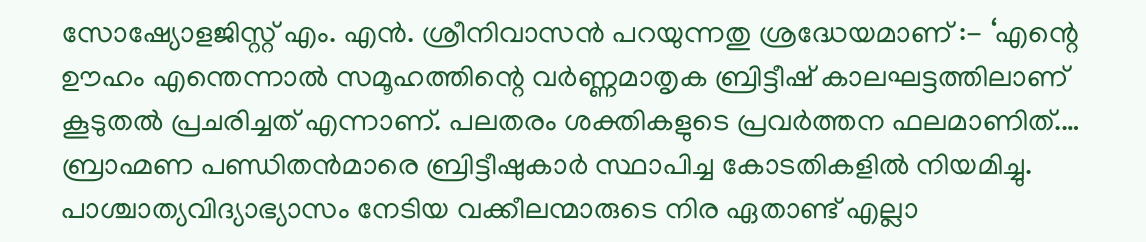സോഷ്യോളജിസ്റ്റ് എം. എന്‍. ശ്രീനിവാസന്‍ പറയുന്നതു ശ്രദ്ധേയമാണ് :- ‘എന്റെ ഊഹം എന്തെന്നാല്‍ സമൂഹത്തിന്റെ വര്‍ണ്ണമാതൃക ബ്രിട്ടീഷ് കാലഘട്ടത്തിലാണ് കൂടുതല്‍ പ്രചരിച്ചത് എന്നാണ്. പലതരം ശക്തികളുടെ പ്രവര്‍ത്തന ഫലമാണിത്.… ബ്രാഹ്മണ പണ്ഡിതന്‍മാരെ ബ്രിട്ടീഷുകാര്‍ സ്ഥാപിച്ച കോടതികളില്‍ നിയമിച്ചു. പാശ്ചാത്യവിദ്യാഭ്യാസം നേടിയ വക്കീലന്മാരുടെ നിര ഏതാണ്ട് എല്ലാ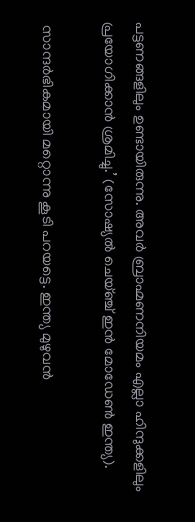പട്ടണങ്ങളിലും ഉണ്ടായിരുന്നു. അവര്‍ ബ്രാഹ്മണനിയമം എല്ലാ ഹിന്ദുക്കളിലും പ്രയോഗിക്കാന്‍ ശ്രമിച്ചു.’ (സോഷ്യല്‍ ചെയ്ഞ്ച് ഇന്‍ മോഡേണ്‍ ഇന്ത്യ).

 സാന്ദര്‍ഭികമായി മറ്റൊന്നു കൂടി പറയട്ടെ. ഇന്ത്യ മുഴുവന്‍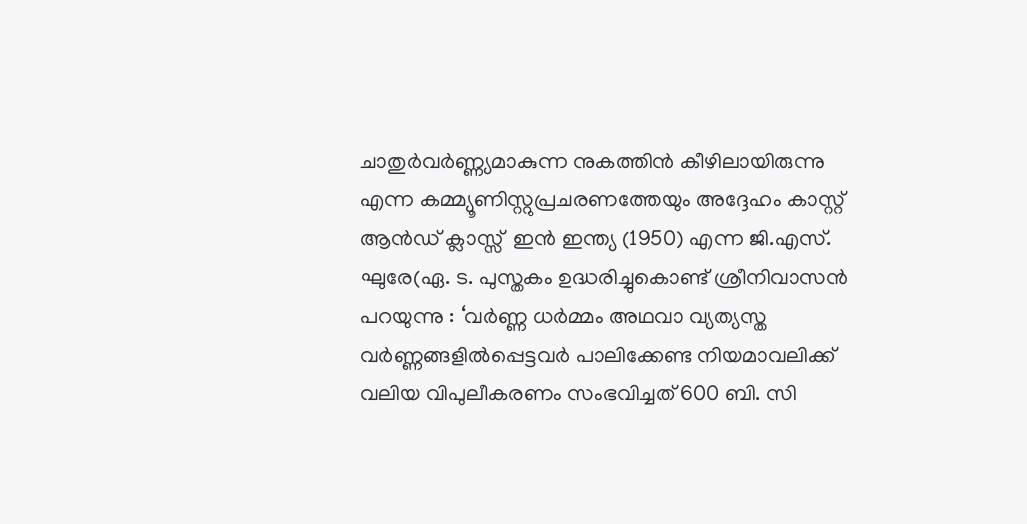ചാതുര്‍വര്‍ണ്ണ്യമാകുന്ന നുകത്തിന്‍ കീഴിലായിരുന്നു എന്ന കമ്മ്യൂണിസ്റ്റുപ്രചരണത്തേയും അദ്ദേഹം കാസ്റ്റ് ആന്‍ഡ് ക്ലാസ്സ്  ഇന്‍ ഇന്ത്യ (1950) എന്ന ജി.എസ്. ഘുരേ(ഏ. ട. പുസ്തകം ഉദ്ധരിച്ചുകൊണ്ട് ശ്രീനിവാസന്‍ പറയുന്നു : ‘വര്‍ണ്ണ ധര്‍മ്മം അഥവാ വ്യത്യസ്ത വര്‍ണ്ണങ്ങളില്‍പ്പെട്ടവര്‍ പാലിക്കേണ്ട നിയമാവലിക്ക് വലിയ വിപുലീകരണം സംഭവിച്ചത് 600 ബി. സി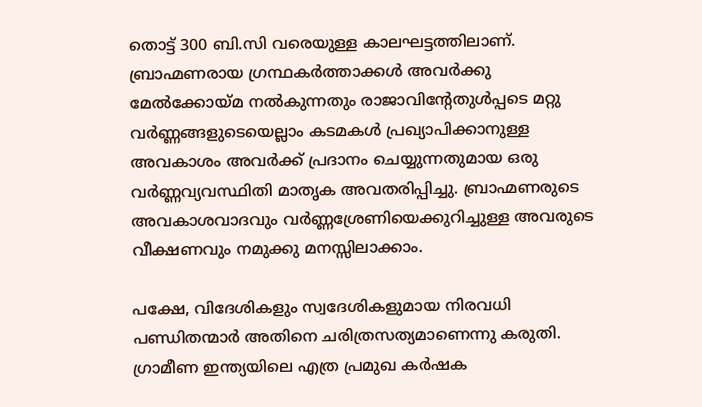തൊട്ട് 300 ബി.സി വരെയുള്ള കാലഘട്ടത്തിലാണ്. ബ്രാഹ്മണരായ ഗ്രന്ഥകര്‍ത്താക്കള്‍ അവര്‍ക്കു മേല്‍ക്കോയ്‌മ നല്‍കുന്നതും രാജാവിന്റേതുള്‍പ്പടെ മറ്റു വര്‍ണ്ണങ്ങളുടെയെല്ലാം കടമകള്‍ പ്രഖ്യാപിക്കാനുള്ള അവകാശം അവര്‍ക്ക് പ്രദാനം ചെയ്യുന്നതുമായ ഒരു വര്‍ണ്ണവ്യവസ്ഥിതി മാതൃക അവതരിപ്പിച്ചു. ബ്രാഹ്മണരുടെ അവകാശവാദവും വര്‍ണ്ണശ്രേണിയെക്കുറിച്ചുള്ള അവരുടെ വീക്ഷണവും നമുക്കു മനസ്സിലാക്കാം.

പക്ഷേ, വിദേശികളും സ്വദേശികളുമായ നിരവധി പണ്ഡിതന്മാര്‍ അതിനെ ചരിത്രസത്യമാണെന്നു കരുതി. ഗ്രാമീണ ഇന്ത്യയിലെ എത്ര പ്രമുഖ കര്‍ഷക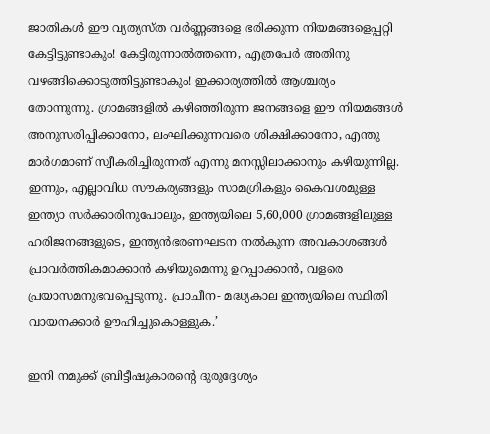ജാതികള്‍ ഈ വ്യത്യസ്ത വര്‍ണ്ണങ്ങളെ ഭരിക്കുന്ന നിയമങ്ങളെപ്പറ്റി കേട്ടിട്ടുണ്ടാകും! കേട്ടിരുന്നാല്‍ത്തന്നെ, എത്രപേര്‍ അതിനു വഴങ്ങിക്കൊടുത്തിട്ടുണ്ടാകും! ഇക്കാര്യത്തില്‍ ആശ്ചര്യം തോന്നുന്നു. ഗ്രാമങ്ങളില്‍ കഴിഞ്ഞിരുന്ന ജനങ്ങളെ ഈ നിയമങ്ങള്‍ അനുസരിപ്പിക്കാനോ, ലംഘിക്കുന്നവരെ ശിക്ഷിക്കാനോ, എന്തു മാര്‍ഗമാണ് സ്വീകരിച്ചിരുന്നത് എന്നു മനസ്സിലാക്കാനും കഴിയുന്നില്ല. ഇന്നും, എല്ലാവിധ സൗകര്യങ്ങളും സാമഗ്രികളും കൈവശമുള്ള ഇന്ത്യാ സര്‍ക്കാരിനുപോലും, ഇന്ത്യയിലെ 5,60,000 ഗ്രാമങ്ങളിലുള്ള ഹരിജനങ്ങളുടെ, ഇന്ത്യന്‍ഭരണഘടന നല്‍കുന്ന അവകാശങ്ങള്‍ പ്രാവര്‍ത്തികമാക്കാന്‍ കഴിയുമെന്നു ഉറപ്പാക്കാന്‍, വളരെ പ്രയാസമനുഭവപ്പെടുന്നു. പ്രാചീന- മദ്ധ്യകാല ഇന്ത്യയിലെ സ്ഥിതി വായനക്കാര്‍ ഊഹിച്ചുകൊള്ളുക.’

ഇനി നമുക്ക് ബ്രിട്ടീഷുകാരന്റെ ദുരുദ്ദേശ്യം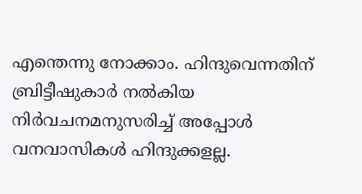എന്തെന്നു നോക്കാം. ഹിന്ദുവെന്നതിന്  ബ്രിട്ടീഷുകാര്‍ നല്‍കിയ നിര്‍വചനമനുസരിച്ച് അപ്പോള്‍ വനവാസികള്‍ ഹിന്ദുക്കളല്ല.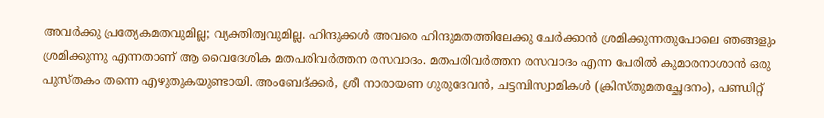അവര്‍ക്കു പ്രത്യേകമതവുമില്ല; വ്യക്തിത്വവുമില്ല. ഹിന്ദുക്കള്‍ അവരെ ഹിന്ദുമതത്തിലേക്കു ചേര്‍ക്കാന്‍ ശ്രമിക്കുന്നതുപോലെ ഞങ്ങളും ശ്രമിക്കുന്നു എന്നതാണ് ആ വൈദേശിക മതപരിവര്‍ത്തന രസവാദം. മതപരിവര്‍ത്തന രസവാദം എന്ന പേരില്‍ കുമാരനാശാന്‍ ഒരു പുസ്തകം തന്നെ എഴുതുകയുണ്ടായി. അംബേദ്ക്കര്‍, ശ്രീ നാരായണ ഗുരുദേവന്‍, ചട്ടമ്പിസ്വാമികള്‍ (ക്രിസ്തുമതച്ഛേദനം), പണ്ഡിറ്റ്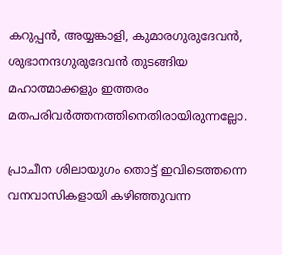കറുപ്പന്‍, അയ്യങ്കാളി, കുമാരഗുരുദേവന്‍, ശുഭാനന്ദഗുരുദേവന്‍ തുടങ്ങിയ മഹാത്മാക്കളും ഇത്തരം മതപരിവര്‍ത്തനത്തിനെതിരായിരുന്നല്ലോ.

പ്രാചീന ശിലായുഗം തൊട്ട് ഇവിടെത്തന്നെ വനവാസികളായി കഴിഞ്ഞുവന്ന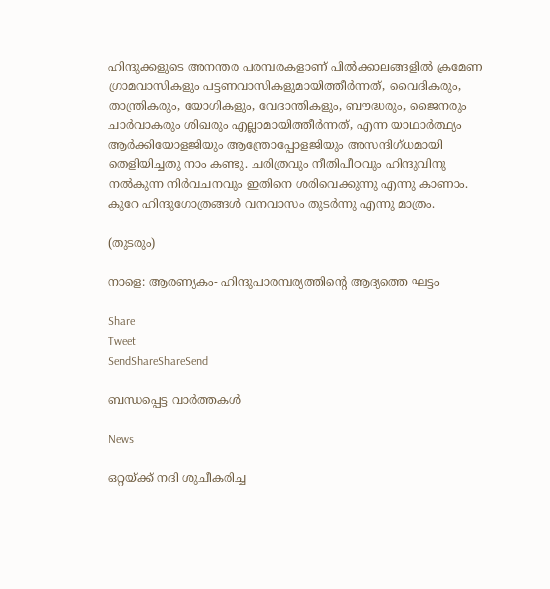ഹിന്ദുക്കളുടെ അനന്തര പരമ്പരകളാണ് പില്‍ക്കാലങ്ങളില്‍ ക്രമേണ ഗ്രാമവാസികളും പട്ടണവാസികളുമായിത്തീര്‍ന്നത്, വൈദികരും, താന്ത്രികരും, യോഗികളും, വേദാന്തികളും, ബൗദ്ധരും, ജൈനരും ചാര്‍വാകരും ശിഖരും എല്ലാമായിത്തീര്‍ന്നത്, എന്ന യാഥാര്‍ത്ഥ്യം ആര്‍ക്കിയോളജിയും ആന്ത്രോപ്പോളജിയും അസന്ദിഗ്ധമായി തെളിയിച്ചതു നാം കണ്ടു. ചരിത്രവും നീതിപീഠവും ഹിന്ദുവിനു നല്‍കുന്ന നിര്‍വചനവും ഇതിനെ ശരിവെക്കുന്നു എന്നു കാണാം. കുറേ ഹിന്ദുഗോത്രങ്ങള്‍ വനവാസം തുടര്‍ന്നു എന്നു മാത്രം.

(തുടരും)

നാളെ: ആരണ്യകം- ഹിന്ദുപാരമ്പര്യത്തിന്റെ ആദ്യത്തെ ഘട്ടം

Share
Tweet
SendShareShareSend

ബന്ധപ്പെട്ട വാര്‍ത്തകള്‍

News

ഒറ്റയ്‌ക്ക് നദി ശുചീകരിച്ച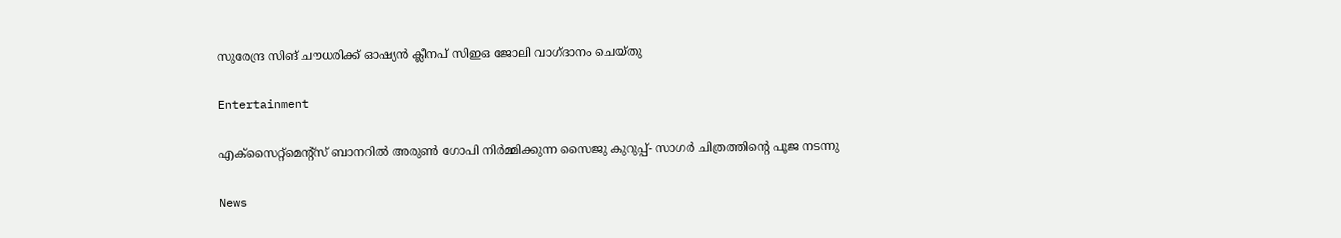സുരേന്ദ്ര സിങ് ചൗധരിക്ക് ഓഷ്യൻ ക്ലീനപ് സിഇഒ ജോലി വാഗ്ദാനം ചെയ്തു

Entertainment

എക്സൈറ്റ്മെന്റ്സ് ബാനറിൽ അരുൺ ഗോപി നിർമ്മിക്കുന്ന സൈജു കുറുപ്പ്- സാഗർ ചിത്രത്തിന്റെ പൂജ നടന്നു

News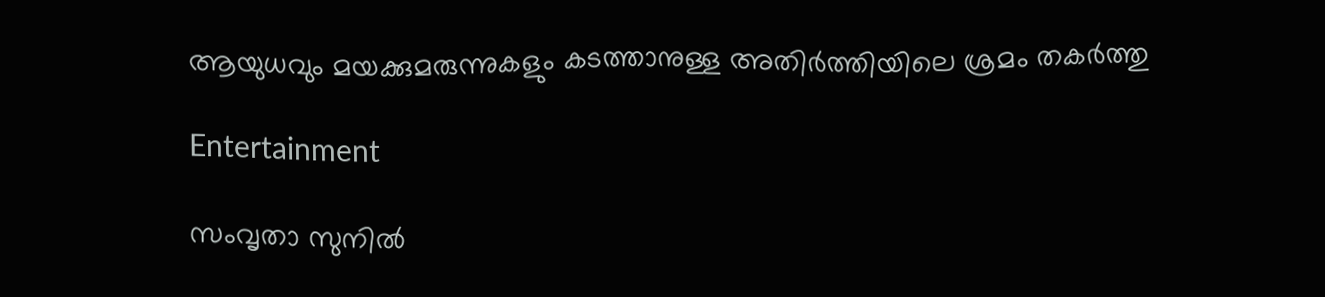ആയുധവും മയക്കുമരുന്നുകളും കടത്താനുള്ള അതിർത്തിയിലെ ശ്രമം തകർത്തു

Entertainment

സംവൃതാ സുനിൽ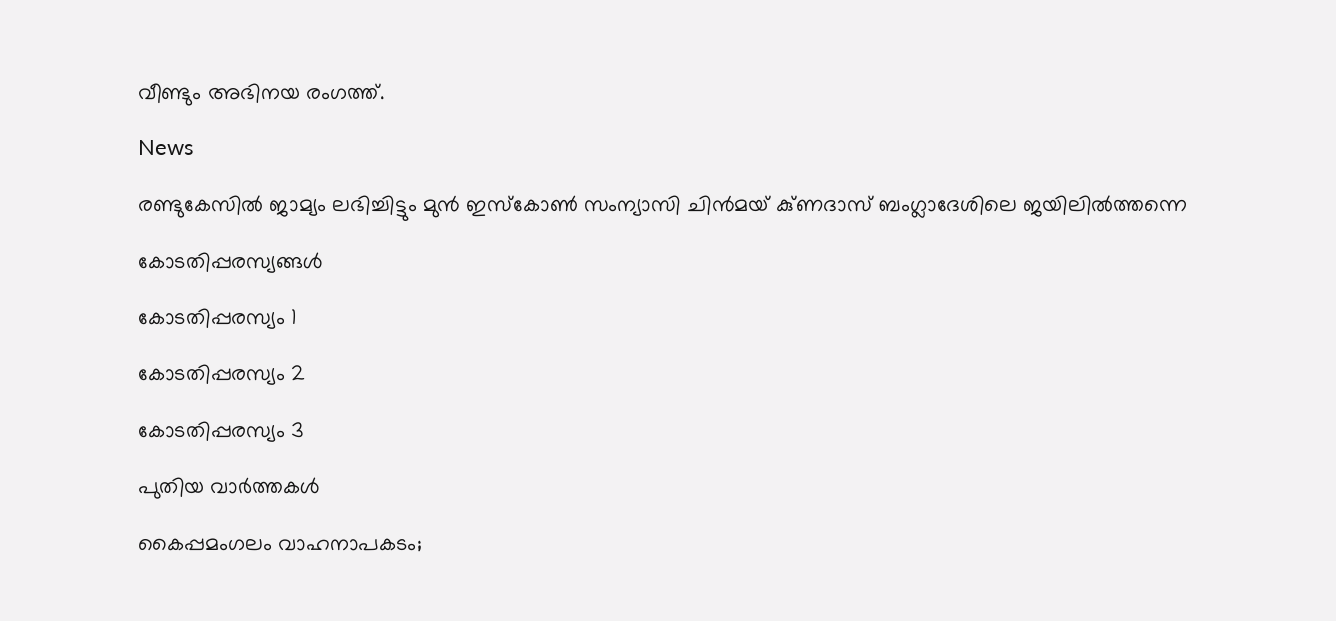വീണ്ടും അഭിനയ രംഗത്ത്.

News

രണ്ടുകേസിൽ ജാമ്യം ലഭിച്ചിട്ടും മുൻ ഇസ്‌കോൺ സംന്യാസി ചിൻമയ് കു്ണദാസ് ബംഗ്ലാദേശിലെ ജയിലിൽത്തന്നെ

കോടതിപ്പരസ്യങ്ങള്‍

കോടതിപ്പരസ്യം 1

കോടതിപ്പരസ്യം 2

കോടതിപ്പരസ്യം 3

പുതിയ വാര്‍ത്തകള്‍

കൈപ്പമംഗലം വാഹനാപകടം;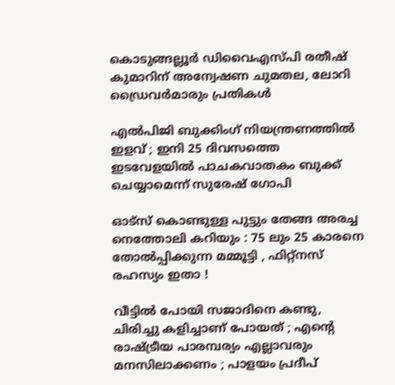കൊടുങ്ങല്ലൂർ ഡിവൈഎസ്‍പി രതീഷ് കുമാറിന് അന്വേഷണ ചുമതല, ലോറി ഡ്രൈവർമാരും പ്രതികൾ

എൽപിജി ബുക്കിംഗ് നിയന്ത്രണത്തിൽ ഇളവ് ; ഇനി 25 ദിവസത്തെ ഇടവേളയിൽ പാചകവാതകം ബുക്ക് ചെയ്യാമെന്ന് സുരേഷ് ഗോപി

ഓട്സ് കൊണ്ടുള്ള പുട്ടും തേങ്ങ അരച്ച നെത്തോലി കറിയും : 75 ലും 25 കാരനെ തോൽപ്പിക്കുന്ന മമ്മൂട്ടി , ഫിറ്റ്‌നസ് രഹസ്യം ഇതാ !

വീട്ടിൽ പോയി സജാദിനെ കണ്ടു, ചിരിച്ചു കളിച്ചാണ് പോയത് ; എന്റെ രാഷ്‌ട്രീയ പാരമ്പര്യം എല്ലാവരും മനസിലാക്കണം ; പാളയം പ്രദീപ്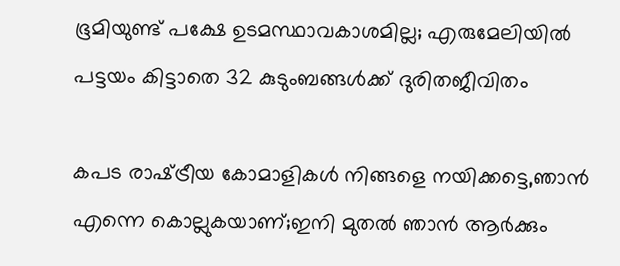ഭൂമിയുണ്ട് പക്ഷേ ഉടമസ്ഥാവകാശമില്ല; എരുമേലിയില്‍ പട്ടയം കിട്ടാതെ 32 കുടുംബങ്ങള്‍ക്ക് ദുരിതജീവിതം

കപട രാഷ്‌ട്രീയ കോമാളികൾ നിങ്ങളെ നയിക്കട്ടെ,ഞാൻ എന്നെ കൊല്ലുകയാണ്;ഇനി മുതൽ ഞാൻ ആർക്കും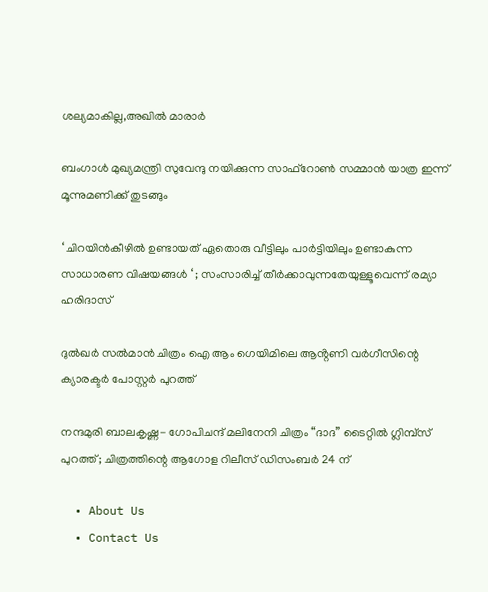ശല്യമാകില്ല,അഖിൽ മാരാർ

ബംഗാൾ മുഖ്യമന്ത്രി സുവേന്ദു നയിക്കുന്ന സാഫ്‌റോൺ സമ്മാൻ യാത്ര ഇന്ന് മൂന്നുമണിക്ക് തുടങ്ങും

‘ ചിറയിൻകീഴിൽ ഉണ്ടായത് ഏതൊരു വീട്ടിലും പാർട്ടിയിലും ഉണ്ടാകുന്ന സാധാരണ വിഷയങ്ങൾ ‘ ; സംസാരിച്ച് തീർക്കാവുന്നതേയുള്ളൂവെന്ന് രമ്യാ ഹരിദാസ്

ദുൽഖർ സൽമാൻ ചിത്രം ഐ ആം ഗെയിമിലെ ആൻ്റണി വർഗീസിന്റെ ക്യാരക്ടർ പോസ്റ്റർ പുറത്ത്

നന്ദമുരി ബാലകൃഷ്ണ- ഗോപിചന്ദ് മലിനേനി ചിത്രം “ദാദ” ടൈറ്റിൽ ഗ്ലിമ്പ്സ് പുറത്ത്; ചിത്രത്തിന്റെ ആഗോള റിലീസ് ഡിസംബർ 24 ന്

  • About Us
  • Contact Us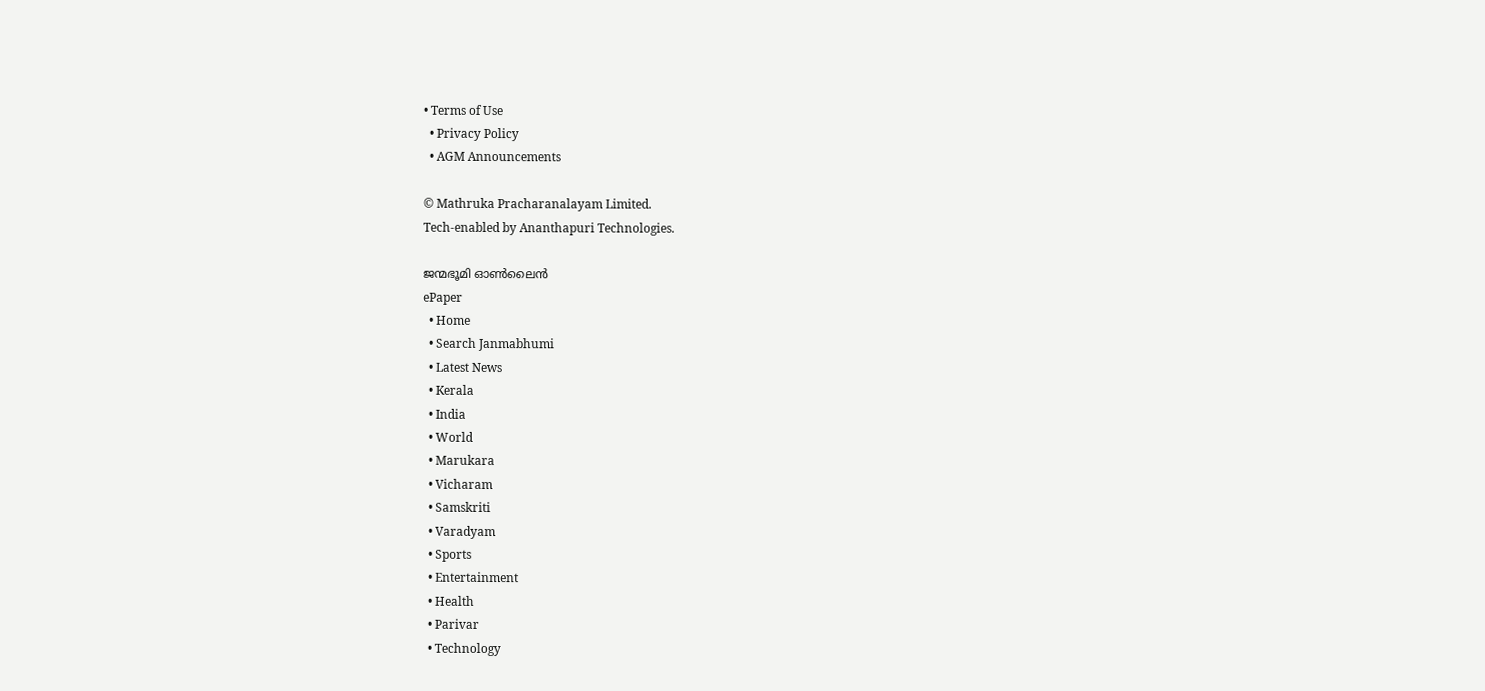• Terms of Use
  • Privacy Policy
  • AGM Announcements

© Mathruka Pracharanalayam Limited.
Tech-enabled by Ananthapuri Technologies.

ജന്മഭൂമി ഓണ്‍ലൈന്‍
ePaper
  • Home
  • Search Janmabhumi
  • Latest News
  • Kerala
  • India
  • World
  • Marukara
  • Vicharam
  • Samskriti
  • Varadyam
  • Sports
  • Entertainment
  • Health
  • Parivar
  • Technology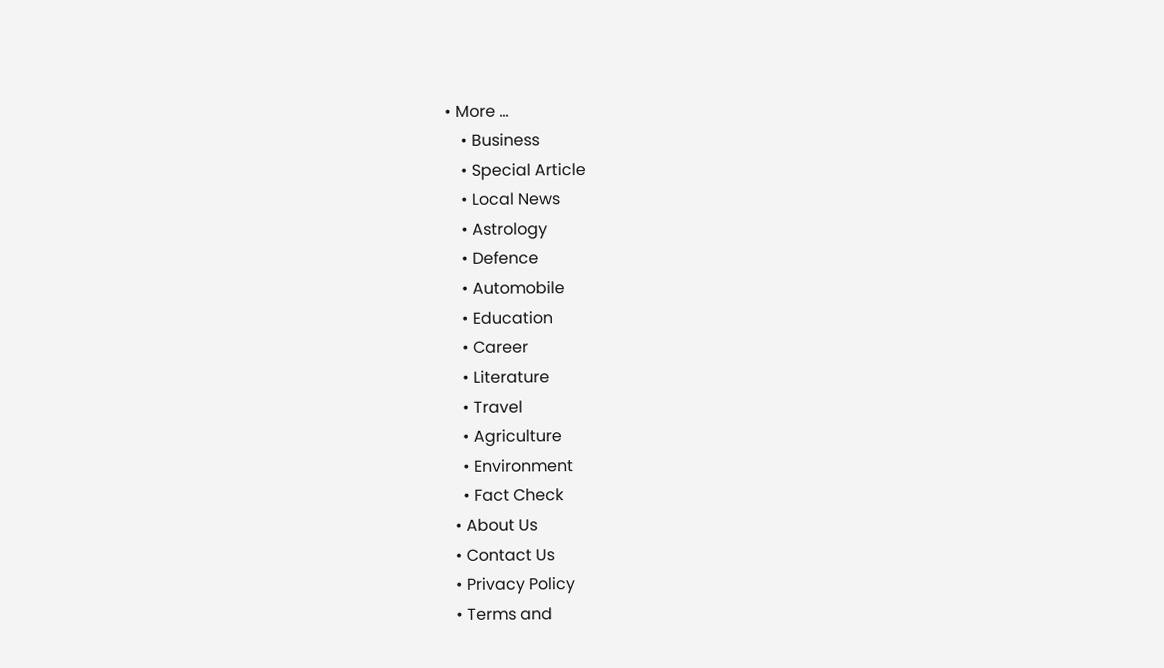• More …
    • Business
    • Special Article
    • Local News
    • Astrology
    • Defence
    • Automobile
    • Education
    • Career
    • Literature
    • Travel
    • Agriculture
    • Environment
    • Fact Check
  • About Us
  • Contact Us
  • Privacy Policy
  • Terms and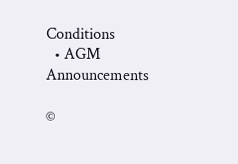Conditions
  • AGM Announcements

©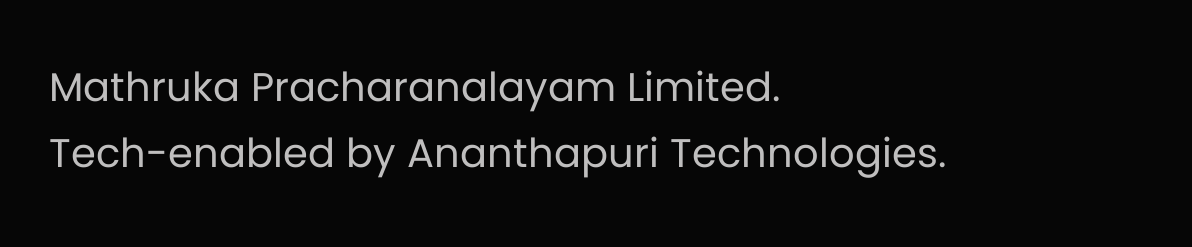Mathruka Pracharanalayam Limited.
Tech-enabled by Ananthapuri Technologies.